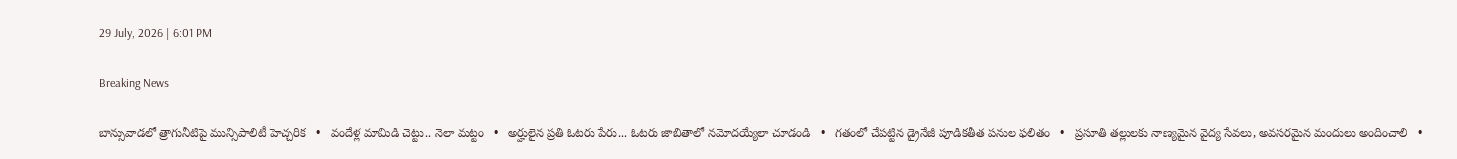29 July, 2026 | 6:01 PM

Breaking News

బాన్సువాడలో త్రాగునీటిపై మున్సిపాలిటీ హెచ్చరిక   •   వందేళ్ల మామిడి చెట్టు.. నెలా మట్టం   •   అర్హులైన ప్రతి ఓటరు పేరు... ఓటరు జాబితాలో నమోదయ్యేలా చూడండి   •   గతంలో చేపట్టిన డ్రైనేజీ పూడికతీత పనుల ఫలితం   •   ప్రసూతి తల్లులకు నాణ్యమైన వైద్య సేవలు, అవసరమైన మందులు అందించాలి   •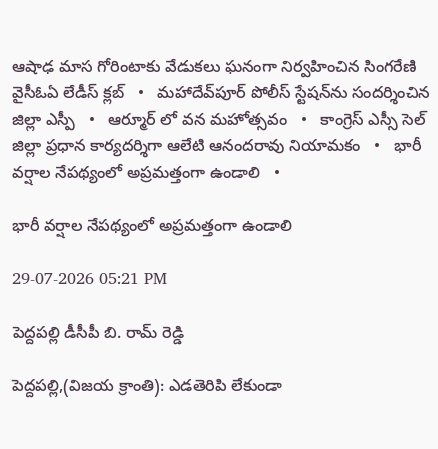ఆషాఢ మాస గోరింటాకు వేడుకలు ఘనంగా నిర్వహించిన సింగరేణి వైసీఓఏ లేడీస్ క్లబ్   •   మహాదేవ్‌పూర్ పోలీస్ స్టేషన్‌ను సందర్శించిన జిల్లా ఎస్పీ   •   ఆర్మూర్ లో వన మహోత్సవం   •   కాంగ్రెస్ ఎస్సీ సెల్ జిల్లా ప్రధాన కార్యదర్శిగా ఆలేటి ఆనందరావు నియామకం   •   భారీ వర్షాల నేపథ్యంలో అప్రమత్తంగా ఉండాలి   •

భారీ వర్షాల నేపథ్యంలో అప్రమత్తంగా ఉండాలి

29-07-2026 05:21 PM

పెద్దపల్లి డీసీపీ బి. రామ్ రెడ్డి

పెద్దపల్లి,(విజయ క్రాంతి): ఎడతెరిపి లేకుండా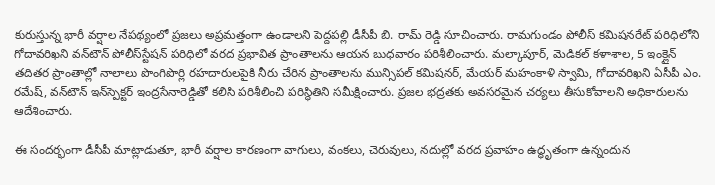కురుస్తున్న భారీ వర్షాల నేపథ్యంలో ప్రజలు అప్రమత్తంగా ఉండాలని పెద్దపల్లి డీసీపీ బి. రామ్ రెడ్డి సూచించారు. రామగుండం పోలీస్ కమిషనరేట్ పరిధిలోని గోదావరిఖని వన్‌టౌన్ పోలీస్‌స్టేషన్ పరిధిలో వరద ప్రభావిత ప్రాంతాలను ఆయన బుధవారం పరిశీలించారు. మల్కాపూర్, మెడికల్ కళాశాల, 5 ఇంక్లైన్ తదితర ప్రాంతాల్లో నాలాలు పొంగిపొర్లి రహదారులపైకి నీరు చేరిన ప్రాంతాలను మున్సిపల్ కమిషనర్, మేయర్ మహంకాళి స్వామి, గోదావరిఖని ఏసీపీ ఎం. రమేష్, వన్‌టౌన్ ఇన్‌స్పెక్టర్ ఇంద్రసేనారెడ్డితో కలిసి పరిశీలించి పరిస్థితిని సమీక్షించారు. ప్రజల భద్రతకు అవసరమైన చర్యలు తీసుకోవాలని అధికారులను ఆదేశించారు.

ఈ సందర్భంగా డీసీపీ మాట్లాడుతూ, భారీ వర్షాల కారణంగా వాగులు, వంకలు, చెరువులు, నదుల్లో వరద ప్రవాహం ఉద్ధృతంగా ఉన్నందున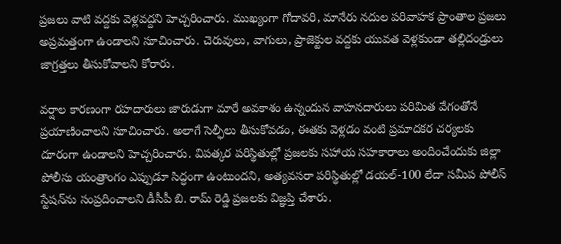ప్రజలు వాటి వద్దకు వెళ్లవద్దని హెచ్చరించారు. ముఖ్యంగా గోదావరి, మానేరు నదుల పరివాహక ప్రాంతాల ప్రజలు అప్రమత్తంగా ఉండాలని సూచించారు. చెరువులు, వాగులు, ప్రాజెక్టుల వద్దకు యువత వెళ్లకుండా తల్లిదండ్రులు జాగ్రత్తలు తీసుకోవాలని కోరారు.

వర్షాల కారణంగా రహదారులు జారుడుగా మారే అవకాశం ఉన్నందున వాహనదారులు పరిమిత వేగంతోనే ప్రయాణించాలని సూచించారు. అలాగే సెల్ఫీలు తీసుకోవడం, ఈతకు వెళ్లడం వంటి ప్రమాదకర చర్యలకు దూరంగా ఉండాలని హెచ్చరించారు. విపత్కర పరిస్థితుల్లో ప్రజలకు సహాయ సహకారాలు అందించేందుకు జిల్లా పోలీసు యంత్రాంగం ఎప్పుడూ సిద్ధంగా ఉంటుందని, అత్యవసరా పరిస్థితుల్లో డయల్-100 లేదా సమీప పోలీస్ స్టేషన్‌ను సంప్రదించాలని డీసీపీ బి. రామ్ రెడ్డి ప్రజలకు విజ్ఞప్తి చేశారు.